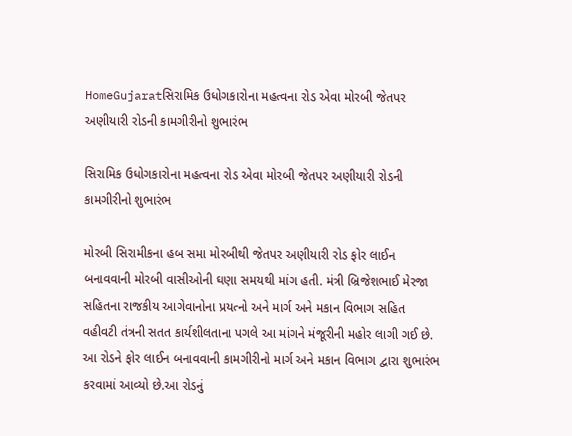HomeGujaratસિરામિક ઉધોગકારોના મહત્વના રોડ એવા મોરબી જેતપર અણીયારી રોડની કામગીરીનો શુભારંભ

સિરામિક ઉધોગકારોના મહત્વના રોડ એવા મોરબી જેતપર અણીયારી રોડની કામગીરીનો શુભારંભ

મોરબી સિરામીકના હબ સમા મોરબીથી જેતપર અણીયારી રોડ ફોર લાઈન બનાવવાની મોરબી વાસીઓની ઘણા સમયથી માંગ હતી. મંત્રી બ્રિજેશભાઈ મેરજા સહિતના રાજકીય આગેવાનોના પ્રયત્નો અને માર્ગ અને મકાન વિભાગ સહિત વહીવટી તંત્રની સતત કાર્યશીલતાના પગલે આ માંગને મંજૂરીની મહોર લાગી ગઈ છે. આ રોડને ફોર લાઈન બનાવવાની કામગીરીનો માર્ગ અને મકાન વિભાગ દ્વારા શુભારંભ કરવામાં આવ્યો છે.આ રોડનું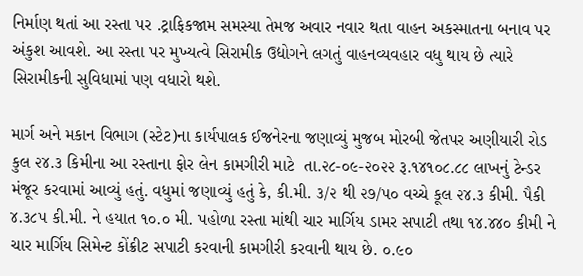નિર્માણ થતાં આ રસ્તા પર .ટ્રાફિકજામ સમસ્યા તેમજ અવાર નવાર થતા વાહન અકસ્માતના બનાવ પર અંકુશ આવશે. આ રસ્તા પર મુખ્યત્વે સિરામીક ઉદ્યોગને લગતું વાહનવ્યવહાર વધુ થાય છે ત્યારે સિરામીકની સુવિધામાં પણ વધારો થશે.

માર્ગ અને મકાન વિભાગ (સ્ટેટ)ના કાર્યપાલક ઈજનેરના જણાવ્યું મુજબ મોરબી જેતપર અણીયારી રોડ કુલ ૨૪.૩ કિમીના આ રસ્તાના ફોર લેન કામગીરી માટે  તા.૨૮-૦૯-૨૦૨૨ રૂ.૧૪૧૦૮.૮૮ લાખનું ટેન્ડર મંજૂર કરવામાં આવ્યું હતું. વધુમાં જણાવ્યું હતું કે, કી.મી. ૩/૨ થી ૨૭/૫૦ વચ્ચે કૂલ ૨૪.૩ કીમી. પૈકી ૪.૩૮૫ કી.મી. ને હયાત ૧૦.૦ મી. પહોળા રસ્તા માંથી ચાર માર્ગિય ડામર સપાટી તથા ૧૪.૪૪૦ કીમી ને ચાર માર્ગિય સિમેન્ટ કોંક્રીટ સપાટી કરવાની કામગીરી કરવાની થાય છે. ૦.૯૦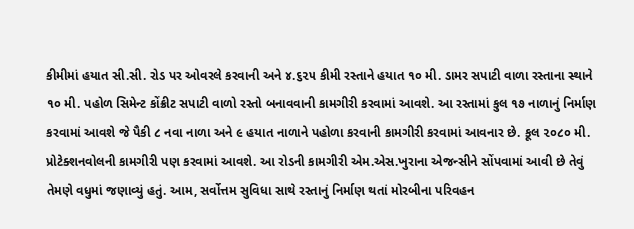કીમીમાં હયાત સી.સી. રોડ પર ઓવરલે કરવાની અને ૪.૬૨૫ કીમી રસ્તાને હયાત ૧૦ મી. ડામર સપાટી વાળા રસ્તાના સ્થાને ૧૦ મી. પહોળ સિમેન્ટ કોંક્રીટ સપાટી વાળો રસ્તો બનાવવાની કામગીરી કરવામાં આવશે. આ રસ્તામાં કુલ ૧૭ નાળાનું નિર્માણ કરવામાં આવશે જે પૈકી ૮ નવા નાળા અને ૯ હયાત નાળાને પહોળા કરવાની કામગીરી કરવામાં આવનાર છે. કૂલ ૨૦૮૦ મી. પ્રોટેક્શનવોલની કામગીરી પણ કરવામાં આવશે. આ રોડની કામગીરી એમ.એસ.ખુરાના એજન્સીને સોંપવામાં આવી છે તેવું તેમણે વધુમાં જણાવ્યું હતું. આમ, સર્વોત્તમ સુવિધા સાથે રસ્તાનું નિર્માણ થતાં મોરબીના પરિવહન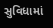સુવિધામાં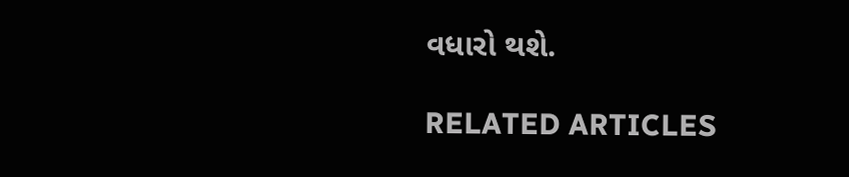વધારો થશે.

RELATED ARTICLES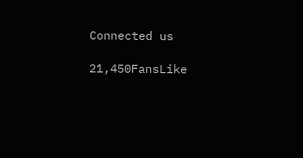Connected us

21,450FansLike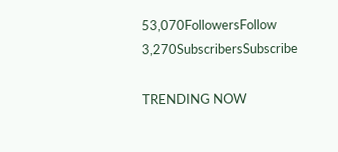53,070FollowersFollow
3,270SubscribersSubscribe

TRENDING NOW